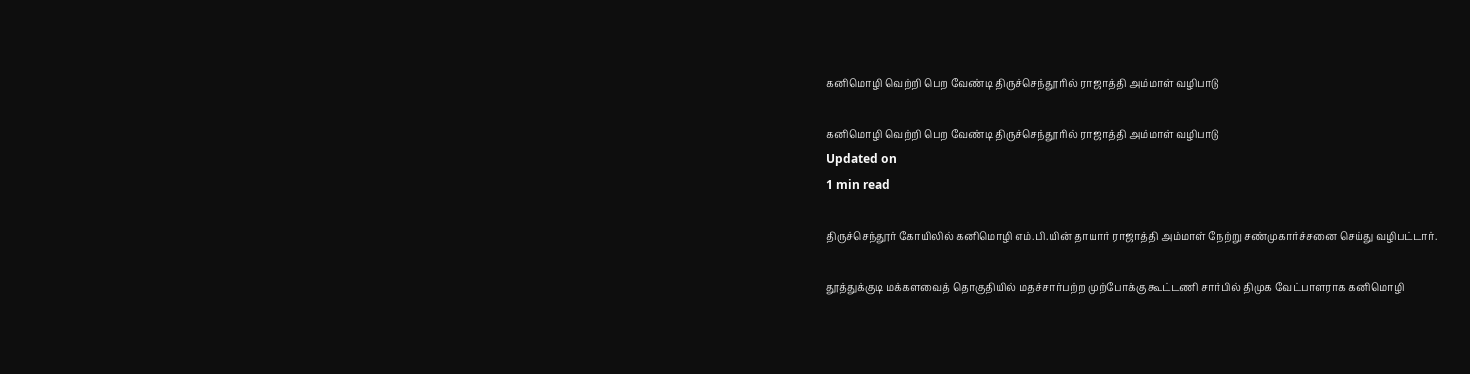கனிமொழி வெற்றி பெற வேண்டி திருச்செந்தூரில் ராஜாத்தி அம்மாள் வழிபாடு

கனிமொழி வெற்றி பெற வேண்டி திருச்செந்தூரில் ராஜாத்தி அம்மாள் வழிபாடு
Updated on
1 min read

திருச்செந்தூர் கோயிலில் கனிமொழி எம்.பி.யின் தாயார் ராஜாத்தி அம்மாள் நேற்று சண்முகார்ச்சனை செய்து வழிபட்டார்.

தூத்துக்குடி மக்களவைத் தொகுதியில் மதச்சார்பற்ற முற்போக்கு கூட்டணி சார்பில் திமுக வேட்பாளராக கனிமொழி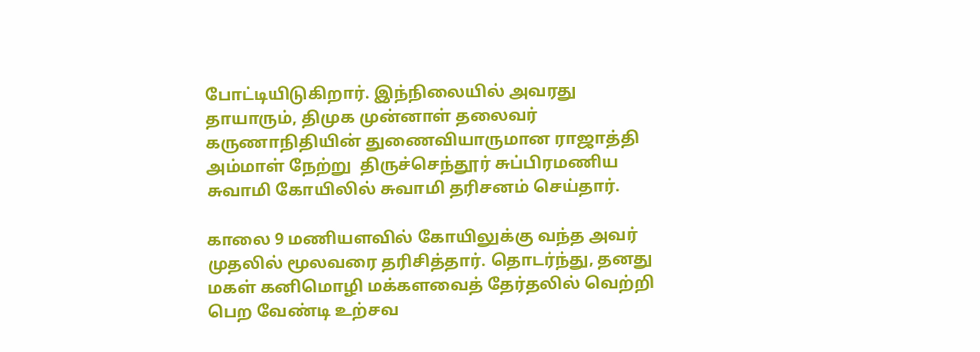போட்டியிடுகிறார். இந்நிலையில் அவரது தாயாரும், திமுக முன்னாள் தலைவர் கருணாநிதியின் துணைவியாருமான ராஜாத்தி அம்மாள் நேற்று  திருச்செந்தூர் சுப்பிரமணிய சுவாமி கோயிலில் சுவாமி தரிசனம் செய்தார்.

காலை 9 மணியளவில் கோயிலுக்கு வந்த அவர் முதலில் மூலவரை தரிசித்தார். தொடர்ந்து, தனது மகள் கனிமொழி மக்களவைத் தேர்தலில் வெற்றி பெற வேண்டி உற்சவ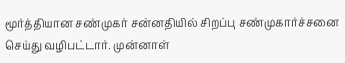மூர்த்தியான சண்முகர் சன்னதியில் சிறப்பு சண்முகார்ச்சனை செய்து வழிபட்டார். முன்னாள்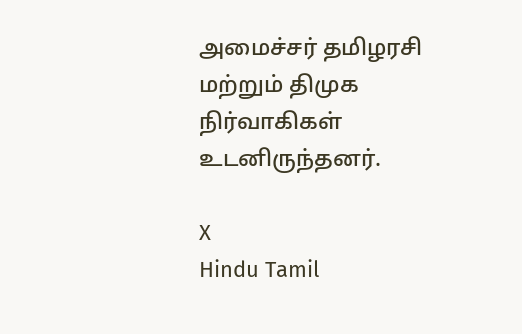அமைச்சர் தமிழரசி மற்றும் திமுக நிர்வாகிகள் உடனிருந்தனர்.

X
Hindu Tamil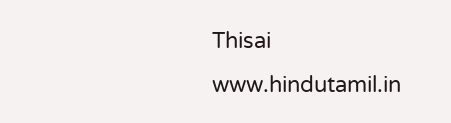Thisai
www.hindutamil.in